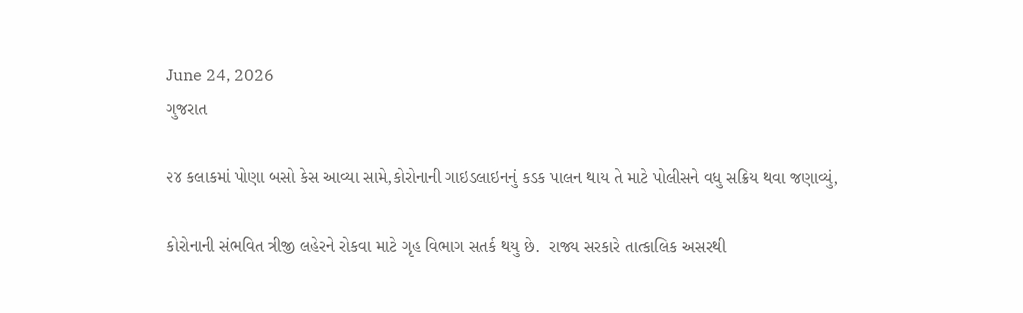June 24, 2026
ગુજરાત

૨૪ કલાકમાં પોણા બસો કેસ આવ્યા સામે,કોરોનાની ગાઇડલાઇનનું કડક પાલન થાય તે માટે પોલીસને વધુ સક્રિય થવા જણાવ્યું,

કોરોનાની સંભવિત ત્રીજી લહેરને રોકવા માટે ગૃહ વિભાગ સતર્ક થયુ છે.  રાજ્ય સરકારે તાત્કાલિક અસરથી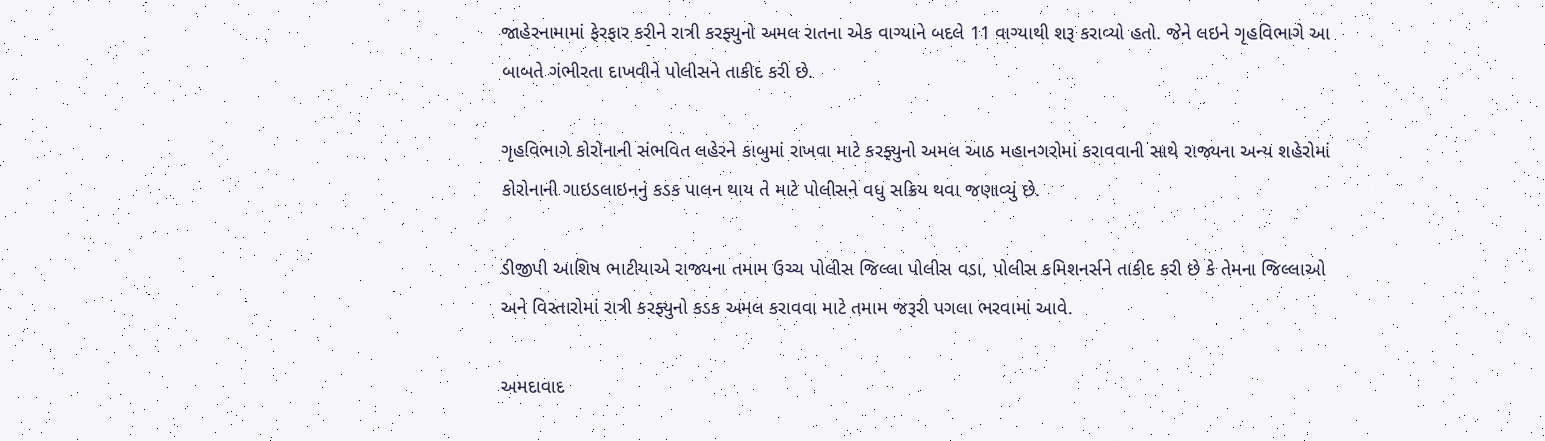જાહેરનામામાં ફેરફાર કરીને રાત્રી કરફ્યુનો અમલ રાતના એક વાગ્યાને બદલે 11 વાગ્યાથી શરૂ કરાવ્યો હતો. જેને લઇને ગૃહવિભાગે આ બાબતે ગંભીરતા દાખવીને પોલીસને તાકીદ કરી છે.

ગૃહવિભાગે કોરોનાની સંભવિત લહેરને કાબુમાં રાખવા માટે કરફ્યુનો અમલ આઠ મહાનગરોમાં કરાવવાની સાથે રાજ્યના અન્ય શહેરોમાં કોરોનાની ગાઇડલાઇનનું કડક પાલન થાય તે માટે પોલીસને વધુ સક્રિય થવા જણાવ્યું છે.

ડીજીપી આશિષ ભાટીયાએ રાજ્યના તમામ ઉચ્ચ પોલીસ જિલ્લા પોલીસ વડા, પોલીસ કમિશનર્સને તાકીદ કરી છે કે તેમના જિલ્લાઓ અને વિસ્તારોમાં રાત્રી કરફ્યુનો કડક અમલ કરાવવા માટે તમામ જરૂરી પગલા ભરવામાં આવે.

અમદાવાદ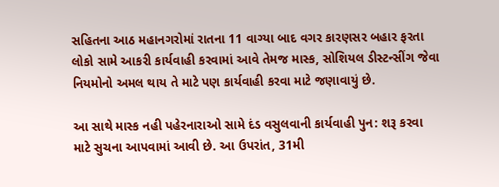સહિતના આઠ મહાનગરોમાં રાતના 11 વાગ્યા બાદ વગર કારણસર બહાર ફરતા લોકો સામે આકરી કાર્યવાહી કરવામાં આવે તેમજ માસ્ક, સોશિયલ ડીસ્ટન્સીંગ જેવા નિયમોનો અમલ થાય તે માટે પણ કાર્યવાહી કરવા માટે જણાવાયું છે.

આ સાથે માસ્ક નહી પહેરનારાઓ સામે દંડ વસુલવાની કાર્યવાહી પુન: શરૂ કરવા માટે સુચના આપવામાં આવી છે. આ ઉપરાંત, 31મી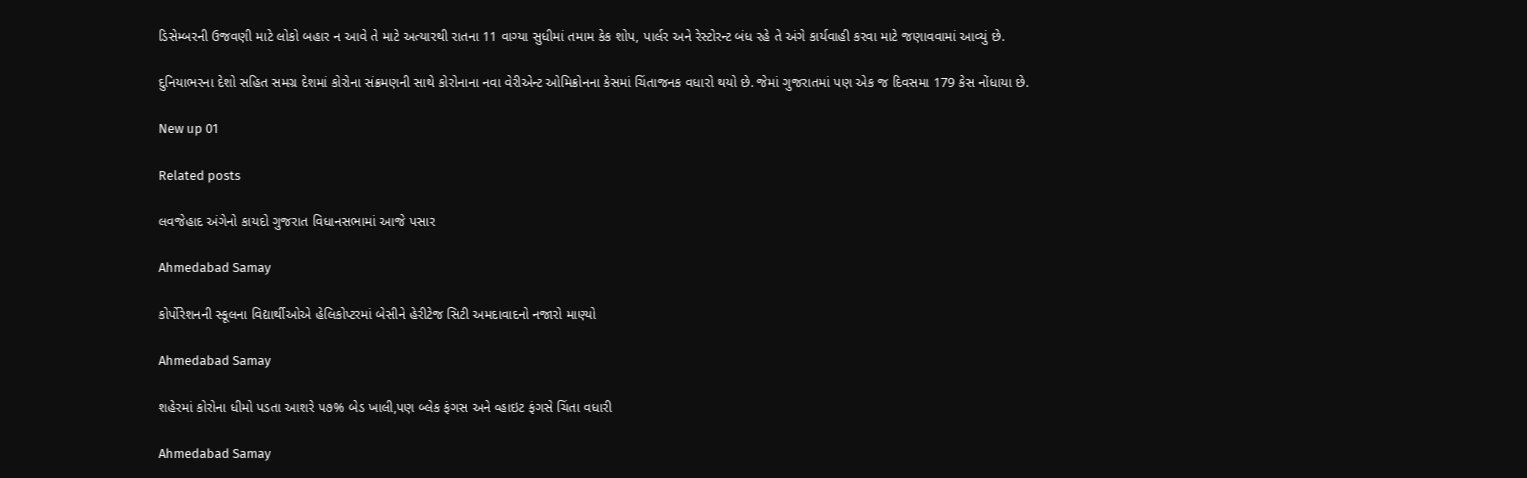ડિસેમ્બરની ઉજવણી માટે લોકો બહાર ન આવે તે માટે અત્યારથી રાતના 11 વાગ્યા સુધીમાં તમામ કેક શોપ, પાર્લર અને રેસ્ટોરન્ટ બંધ રહે તે અંગે કાર્યવાહી કરવા માટે જણાવવામાં આવ્યું છે.

દુનિયાભરના દેશો સહિત સમગ્ર દેશમાં કોરોના સંક્રમણની સાથે કોરોનાના નવા વેરીએન્ટ ઓમિક્રોનના કેસમાં ચિંતાજનક વધારો થયો છે. જેમાં ગુજરાતમાં પણ એક જ દિવસમા 179 કેસ નોંધાયા છે.

New up 01

Related posts

લવજેહાદ અંગેનો કાયદો ગુજરાત વિધાનસભામાં આજે પસાર

Ahmedabad Samay

કોર્પોરેશનની સ્કૂલના વિદ્યાર્થીઓએ હેલિકોપ્ટરમાં બેસીને હેરીટેજ સિટી અમદાવાદનો નજારો માણ્યો

Ahmedabad Samay

શહેરમાં કોરોના ધીમો પડતા આશરે ૫૭% બેડ ખાલી,પણ બ્લેક ફંગસ અને વ્હાઇટ ફંગસે ચિંતા વધારી

Ahmedabad Samay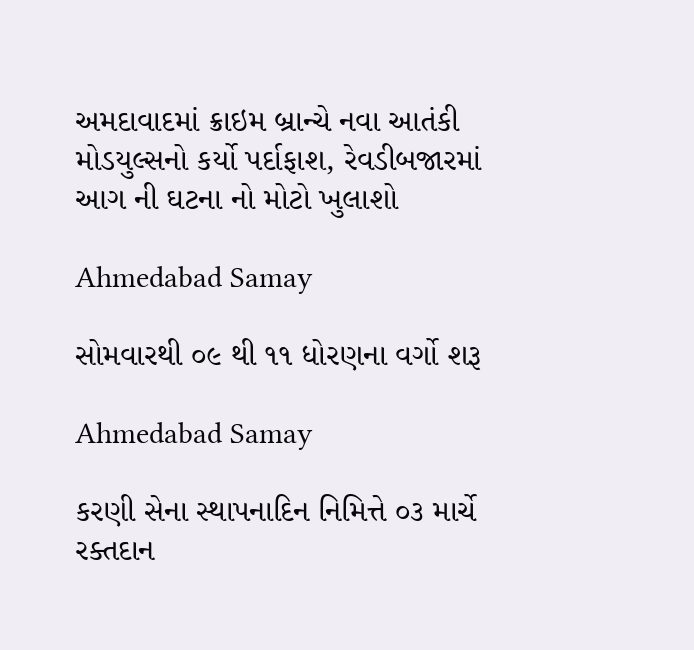અમદાવાદમાં ક્રાઇમ બ્રાન્‍ચે નવા આતંકી મોડયુલ્‍સનો કર્યો પર્દાફાશ, રેવડીબજારમાં આગ ની ઘટના નો મોટો ખુલાશો

Ahmedabad Samay

સોમવારથી ૦૯ થી ૧૧ ધોરણના વર્ગો શરૂ

Ahmedabad Samay

કરણી સેના સ્થાપનાદિન નિમિત્તે ૦૩ માર્ચે રક્તદાન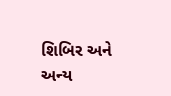શિબિર અને અન્ય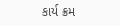કાર્ય ક્રમ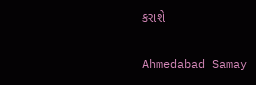કરાશે

Ahmedabad Samay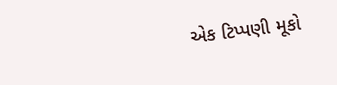એક ટિપ્પણી મૂકો